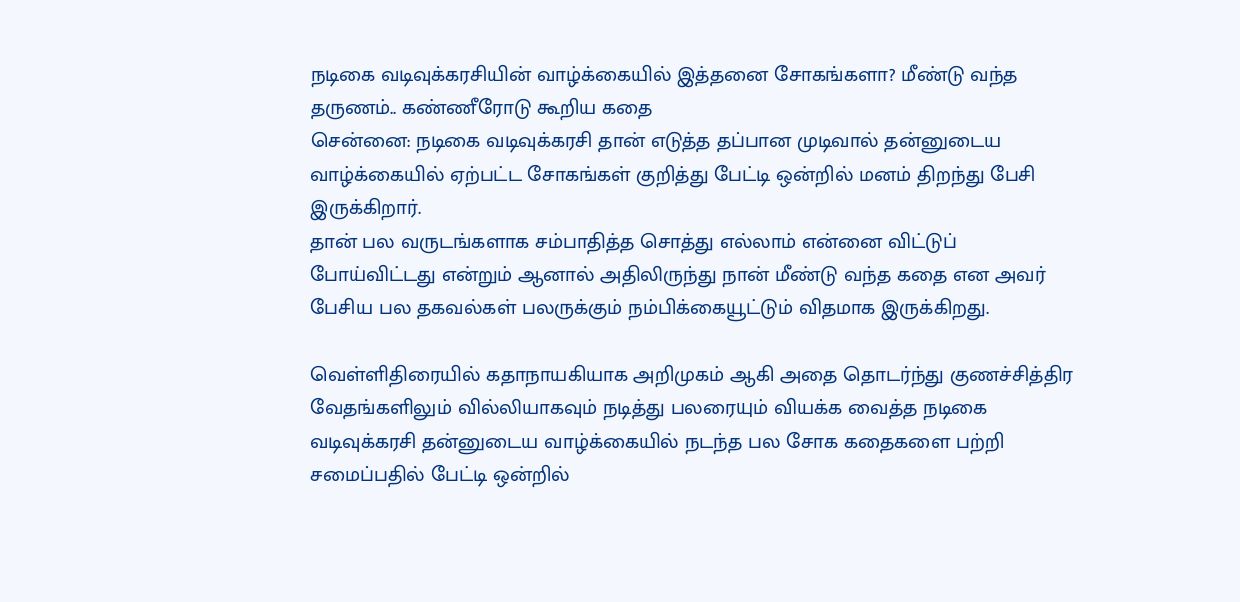நடிகை வடிவுக்கரசியின் வாழ்க்கையில் இத்தனை சோகங்களா? மீண்டு வந்த தருணம்.. கண்ணீரோடு கூறிய கதை
சென்னை: நடிகை வடிவுக்கரசி தான் எடுத்த தப்பான முடிவால் தன்னுடைய வாழ்க்கையில் ஏற்பட்ட சோகங்கள் குறித்து பேட்டி ஒன்றில் மனம் திறந்து பேசி இருக்கிறார்.
தான் பல வருடங்களாக சம்பாதித்த சொத்து எல்லாம் என்னை விட்டுப் போய்விட்டது என்றும் ஆனால் அதிலிருந்து நான் மீண்டு வந்த கதை என அவர் பேசிய பல தகவல்கள் பலருக்கும் நம்பிக்கையூட்டும் விதமாக இருக்கிறது.

வெள்ளிதிரையில் கதாநாயகியாக அறிமுகம் ஆகி அதை தொடர்ந்து குணச்சித்திர வேதங்களிலும் வில்லியாகவும் நடித்து பலரையும் வியக்க வைத்த நடிகை வடிவுக்கரசி தன்னுடைய வாழ்க்கையில் நடந்த பல சோக கதைகளை பற்றி சமைப்பதில் பேட்டி ஒன்றில்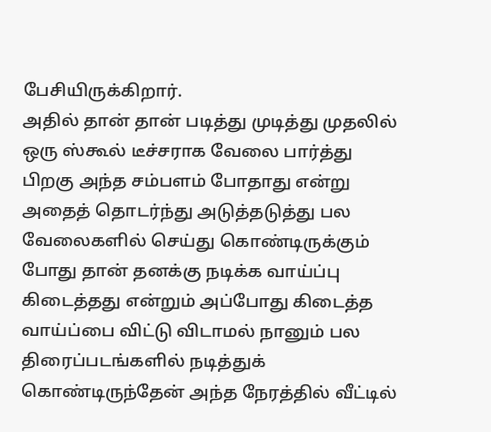பேசியிருக்கிறார்.
அதில் தான் தான் படித்து முடித்து முதலில் ஒரு ஸ்கூல் டீச்சராக வேலை பார்த்து பிறகு அந்த சம்பளம் போதாது என்று அதைத் தொடர்ந்து அடுத்தடுத்து பல வேலைகளில் செய்து கொண்டிருக்கும் போது தான் தனக்கு நடிக்க வாய்ப்பு கிடைத்தது என்றும் அப்போது கிடைத்த வாய்ப்பை விட்டு விடாமல் நானும் பல திரைப்படங்களில் நடித்துக் கொண்டிருந்தேன் அந்த நேரத்தில் வீட்டில்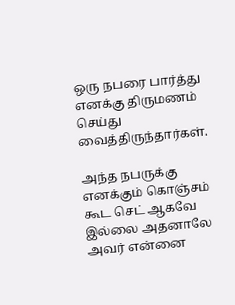ஒரு நபரை பார்த்து எனக்கு திருமணம் செய்து வைத்திருந்தார்கள்.

அந்த நபருக்கு எனக்கும் கொஞ்சம் கூட செட் ஆகவே இல்லை அதனாலே அவர் என்னை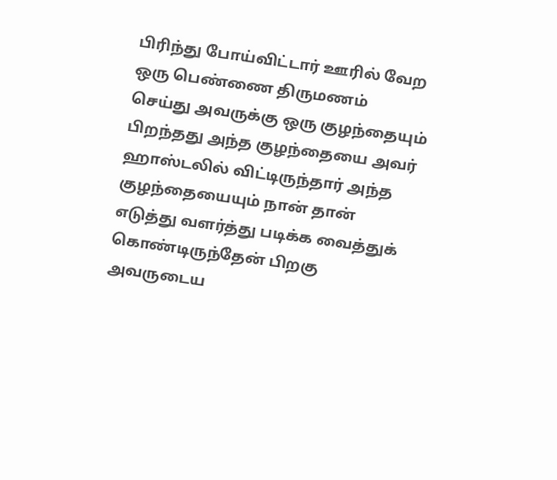பிரிந்து போய்விட்டார் ஊரில் வேற ஒரு பெண்ணை திருமணம் செய்து அவருக்கு ஒரு குழந்தையும் பிறந்தது அந்த குழந்தையை அவர் ஹாஸ்டலில் விட்டிருந்தார் அந்த குழந்தையையும் நான் தான் எடுத்து வளர்த்து படிக்க வைத்துக் கொண்டிருந்தேன் பிறகு அவருடைய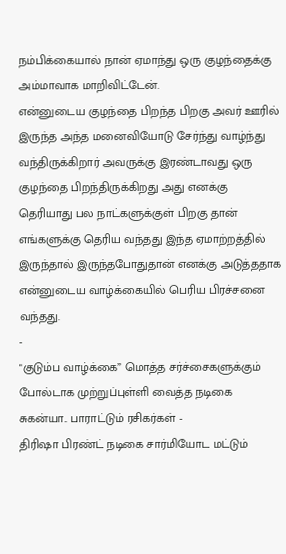நம்பிக்கையால் நான் ஏமாந்து ஒரு குழந்தைக்கு அம்மாவாக மாறிவிட்டேன்.
என்னுடைய குழந்தை பிறந்த பிறகு அவர் ஊரில் இருந்த அந்த மனைவியோடு சேர்ந்து வாழ்ந்து வந்திருக்கிறார் அவருக்கு இரண்டாவது ஒரு குழந்தை பிறந்திருக்கிறது அது எனக்கு தெரியாது பல நாட்களுக்குள் பிறகு தான் எங்களுக்கு தெரிய வந்தது இந்த ஏமாற்றத்தில் இருந்தால் இருந்தபோதுதான் எனக்கு அடுத்ததாக என்னுடைய வாழ்க்கையில் பெரிய பிரச்சனை வந்தது.
-
"குடும்ப வாழ்க்கை” மொத்த சர்ச்சைகளுக்கும் போல்டாக முற்றுப்புள்ளி வைத்த நடிகை சுகன்யா.. பாராட்டும் ரசிகர்கள் -
திரிஷா பிரண்ட் நடிகை சார்மியோட மட்டும்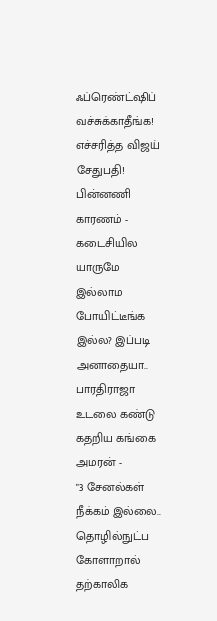ஃப்ரெண்ட்ஷிப் வச்சுக்காதீங்க! எச்சரித்த விஜய் சேதுபதி! பின்னணி காரணம் -
கடைசியில யாருமே இல்லாம போயிட்டீங்க இல்ல? இப்படி அனாதையா.. பாரதிராஜா உடலை கண்டு கதறிய கங்கை அமரன் -
"3 சேனல்கள் நீக்கம் இல்லை.. தொழில்நுட்ப கோளாறால் தற்காலிக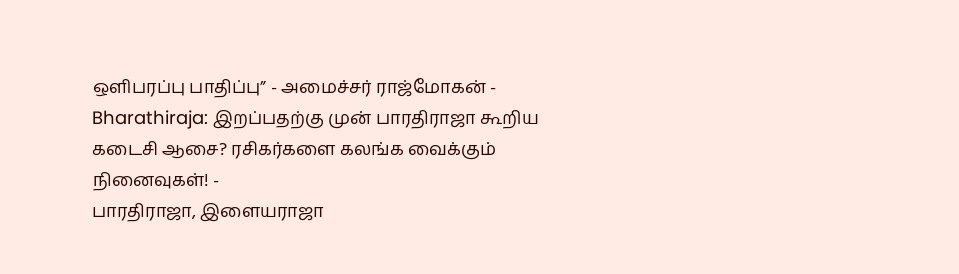ஒளிபரப்பு பாதிப்பு” - அமைச்சர் ராஜ்மோகன் -
Bharathiraja: இறப்பதற்கு முன் பாரதிராஜா கூறிய கடைசி ஆசை? ரசிகர்களை கலங்க வைக்கும் நினைவுகள்! -
பாரதிராஜா, இளையராஜா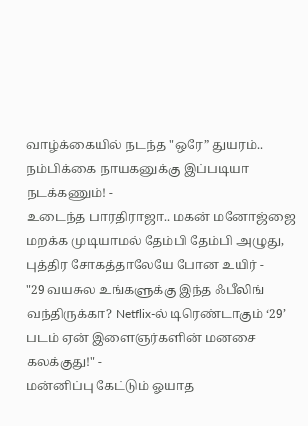வாழ்க்கையில் நடந்த "ஒரே” துயரம்.. நம்பிக்கை நாயகனுக்கு இப்படியா நடக்கணும்! -
உடைந்த பாரதிராஜா.. மகன் மனோஜ்ஜை மறக்க முடியாமல் தேம்பி தேம்பி அழுது, புத்திர சோகத்தாலேயே போன உயிர் -
"29 வயசுல உங்களுக்கு இந்த ஃபீலிங் வந்திருக்கா? Netflix-ல் டிரெண்டாகும் ‘29’ படம் ஏன் இளைஞர்களின் மனசை கலக்குது!" -
மன்னிப்பு கேட்டும் ஓயாத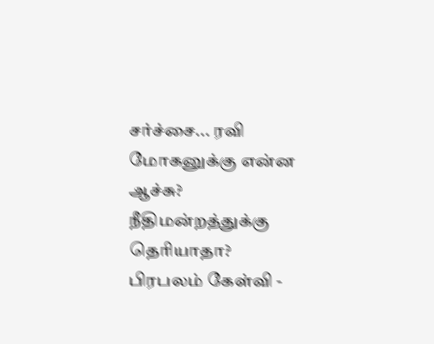சர்ச்சை... ரவி மோகனுக்கு என்ன ஆச்சு? நீதிமன்றத்துக்கு தெரியாதா? பிரபலம் கேள்வி -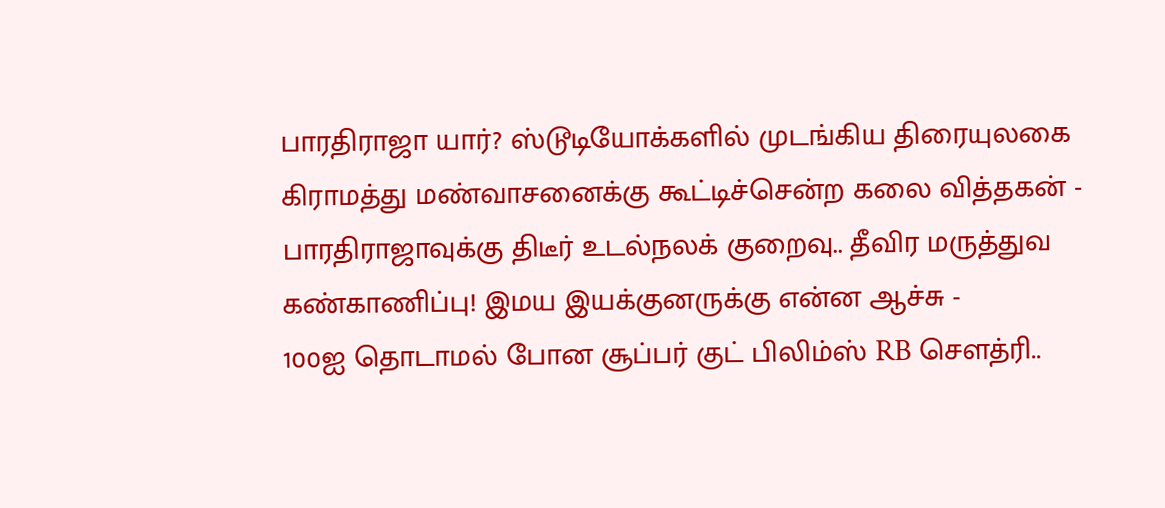பாரதிராஜா யார்? ஸ்டூடியோக்களில் முடங்கிய திரையுலகை கிராமத்து மண்வாசனைக்கு கூட்டிச்சென்ற கலை வித்தகன் -
பாரதிராஜாவுக்கு திடீர் உடல்நலக் குறைவு.. தீவிர மருத்துவ கண்காணிப்பு! இமய இயக்குனருக்கு என்ன ஆச்சு -
100ஐ தொடாமல் போன சூப்பர் குட் பிலிம்ஸ் RB சௌத்ரி..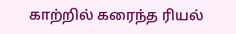காற்றில் கரைந்த ரியல்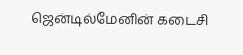ஜென்டில்மேனின் கடைசி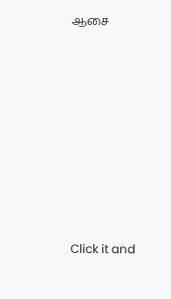ஆசை












Click it and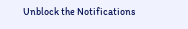Unblock the Notifications